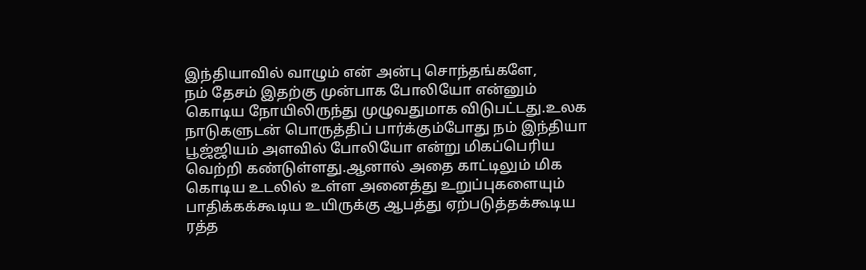இந்தியாவில் வாழும் என் அன்பு சொந்தங்களே,
நம் தேசம் இதற்கு முன்பாக போலியோ என்னும் கொடிய நோயிலிருந்து முழுவதுமாக விடுபட்டது.உலக நாடுகளுடன் பொருத்திப் பார்க்கும்போது நம் இந்தியா பூஜ்ஜியம் அளவில் போலியோ என்று மிகப்பெரிய வெற்றி கண்டுள்ளது.ஆனால் அதை காட்டிலும் மிக கொடிய உடலில் உள்ள அனைத்து உறுப்புகளையும் பாதிக்கக்கூடிய உயிருக்கு ஆபத்து ஏற்படுத்தக்கூடிய ரத்த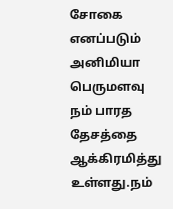சோகை எனப்படும் அனிமியா பெருமளவு நம் பாரத தேசத்தை ஆக்கிரமித்து உள்ளது.நம்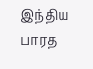இந்திய பாரத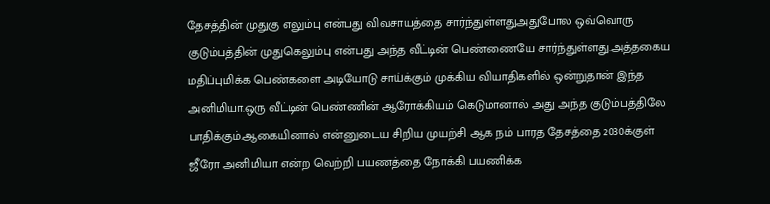தேசத்தின் முதுகு எலும்பு என்பது விவசாயத்தை சார்ந்துள்ளதுஅதுபோல ஒவ்வொரு குடும்பத்தின் முதுகெலும்பு என்பது அந்த வீட்டின் பெண்ணையே சார்ந்துள்ளது.அத்தகைய மதிப்புமிக்க பெண்களை அடியோடு சாய்க்கும் முக்கிய வியாதிகளில் ஒன்றுதான் இந்த அனிமியா.ஒரு வீட்டின் பெண்ணின் ஆரோக்கியம் கெடுமானால் அது அந்த குடும்பத்திலே பாதிக்கும்.ஆகையினால் என்னுடைய சிறிய முயற்சி ஆக நம் பாரத தேசத்தை 2030க்குள் ஜீரோ அனிமியா என்ற வெற்றி பயணத்தை நோக்கி பயணிக்க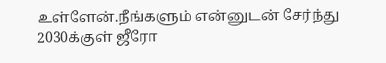உள்ளேன்.நீங்களும் என்னுடன் சேர்ந்து 2030க்குள் ஜீரோ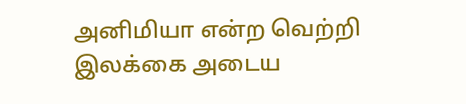அனிமியா என்ற வெற்றி இலக்கை அடைய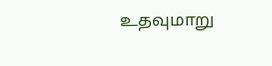உதவுமாறு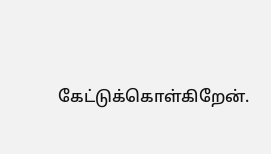கேட்டுக்கொள்கிறேன்.